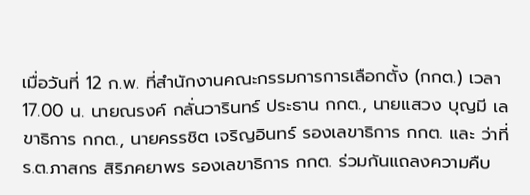เมื่อวันที่ 12 ก.พ. ที่สำนักงานคณะกรรมการการเลือกตั้ง (กกต.) เวลา 17.00 น. นายณรงค์ กลั่นวารินทร์ ประธาน กกต., นายแสวง บุญมี เลขาธิการ กกต., นายครรชิต เจริญอินทร์ รองเลขาธิการ กกต. และ ว่าที่ ร.ต.ภาสกร สิริภคยาพร รองเลขาธิการ กกต. ร่วมกันแถลงความคืบ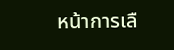หน้าการเลื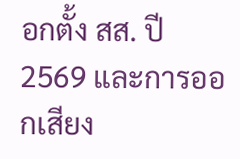อกตั้ง สส. ปี 2569 และการออกเสียง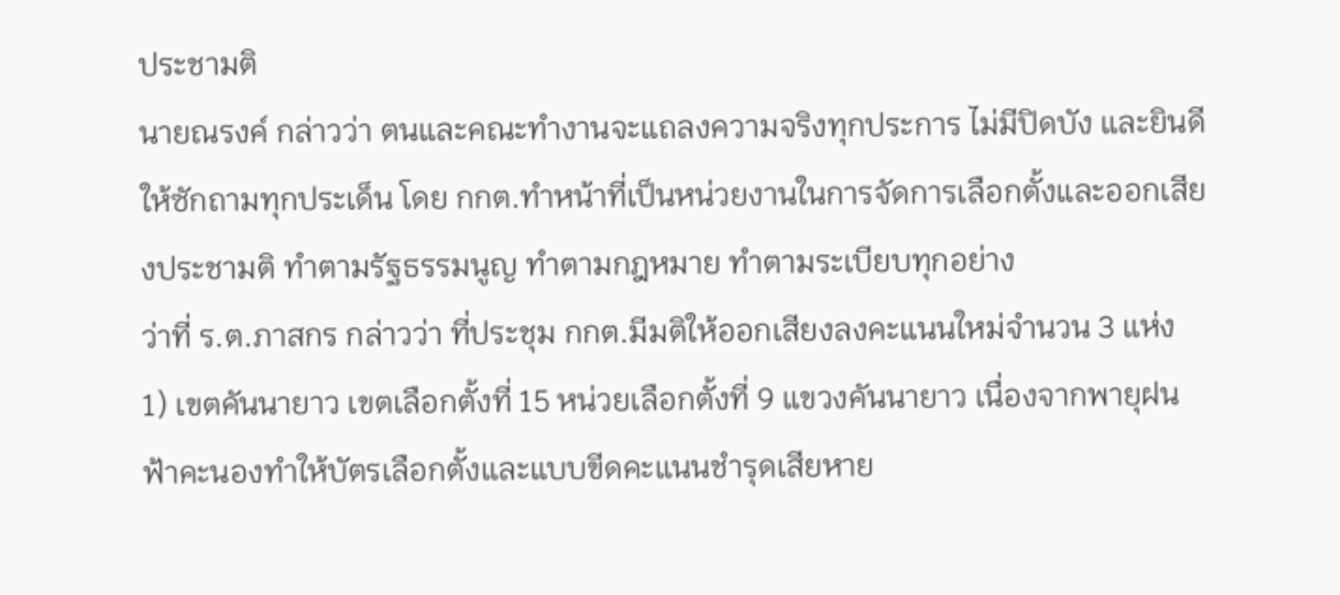ประชามติ
นายณรงค์ กล่าวว่า ตนและคณะทำงานจะแถลงความจริงทุกประการ ไม่มีปิดบัง และยินดีให้ซักถามทุกประเด็น โดย กกต.ทำหน้าที่เป็นหน่วยงานในการจัดการเลือกตั้งและออกเสียงประชามติ ทำตามรัฐธรรมนูญ ทำตามกฎหมาย ทำตามระเบียบทุกอย่าง
ว่าที่ ร.ต.ภาสกร กล่าวว่า ที่ประชุม กกต.มีมติให้ออกเสียงลงคะแนนใหม่จำนวน 3 แห่ง
1) เขตคันนายาว เขตเลือกตั้งที่ 15 หน่วยเลือกตั้งที่ 9 แขวงคันนายาว เนื่องจากพายุฝนฟ้าคะนองทำให้บัตรเลือกตั้งและแบบขีดคะแนนชำรุดเสียหาย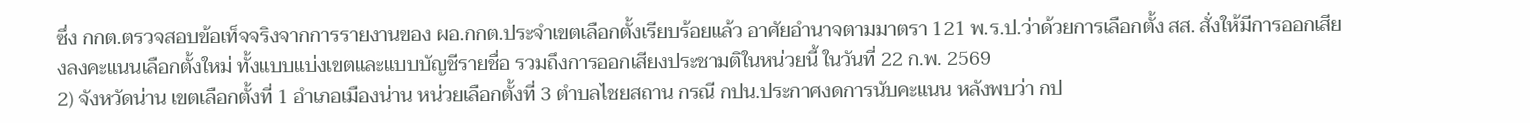ซึ่ง กกต.ตรวจสอบข้อเท็จจริงจากการรายงานของ ผอ.กกต.ประจำเขตเลือกตั้งเรียบร้อยแล้ว อาศัยอำนาจตามมาตรา 121 พ.ร.ป.ว่าด้วยการเลือกตั้ง สส. สั่งให้มีการออกเสียงลงคะแนนเลือกตั้งใหม่ ทั้งแบบแบ่งเขตและแบบบัญชีรายชื่อ รวมถึงการออกเสียงประชามติในหน่วยนี้ ในวันที่ 22 ก.พ. 2569
2) จังหวัดน่าน เขตเลือกตั้งที่ 1 อำเภอเมืองน่าน หน่วยเลือกตั้งที่ 3 ตำบลไชยสถาน กรณี กปน.ประกาศงดการนับคะแนน หลังพบว่า กป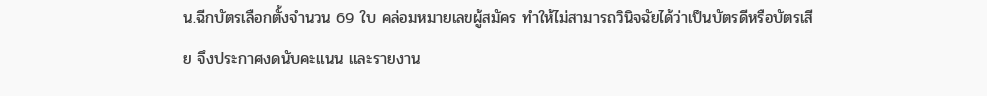น.ฉีกบัตรเลือกตั้งจำนวน 69 ใบ คล่อมหมายเลขผู้สมัคร ทำให้ไม่สามารถวินิจฉัยได้ว่าเป็นบัตรดีหรือบัตรเสีย จึงประกาศงดนับคะแนน และรายงาน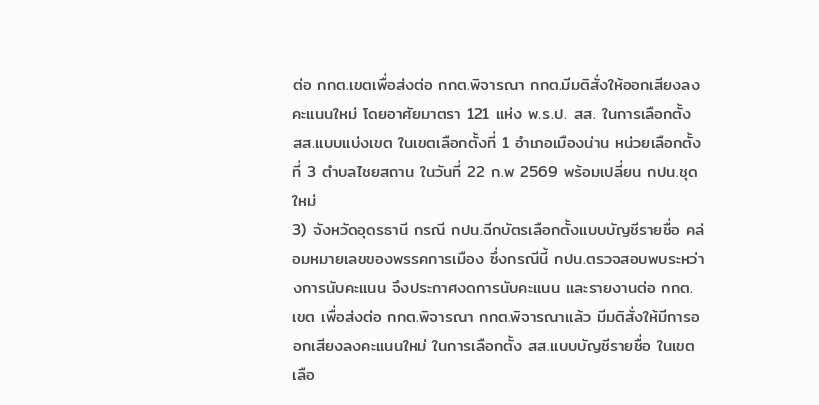ต่อ กกต.เขตเพื่อส่งต่อ กกต.พิจารณา กกต.มีมติสั่งให้ออกเสียงลงคะแนนใหม่ โดยอาศัยมาตรา 121 แห่ง พ.ร.ป. สส. ในการเลือกตั้ง สส.แบบแบ่งเขต ในเขตเลือกตั้งที่ 1 อำเภอเมืองน่าน หน่วยเลือกตั้งที่ 3 ตำบลไชยสถาน ในวันที่ 22 ก.พ 2569 พร้อมเปลี่ยน กปน.ชุดใหม่
3) จังหวัดอุดรธานี กรณี กปน.ฉีกบัตรเลือกตั้งแบบบัญชีรายชื่อ คล่อมหมายเลขของพรรคการเมือง ซึ่งกรณีนี้ กปน.ตรวจสอบพบระหว่างการนับคะแนน จึงประกาศงดการนับคะแนน และรายงานต่อ กกต.เขต เพื่อส่งต่อ กกต.พิจารณา กกต.พิจารณาแล้ว มีมติสั่งให้มีการออกเสียงลงคะแนนใหม่ ในการเลือกตั้ง สส.แบบบัญชีรายชื่อ ในเขตเลือ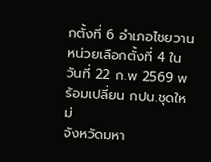กตั้งที่ 6 อำเภอไชยวาน หน่วยเลือกตั้งที่ 4 ในวันที่ 22 ก.พ 2569 พร้อมเปลี่ยน กปน.ชุดใหม่
จังหวัดมหา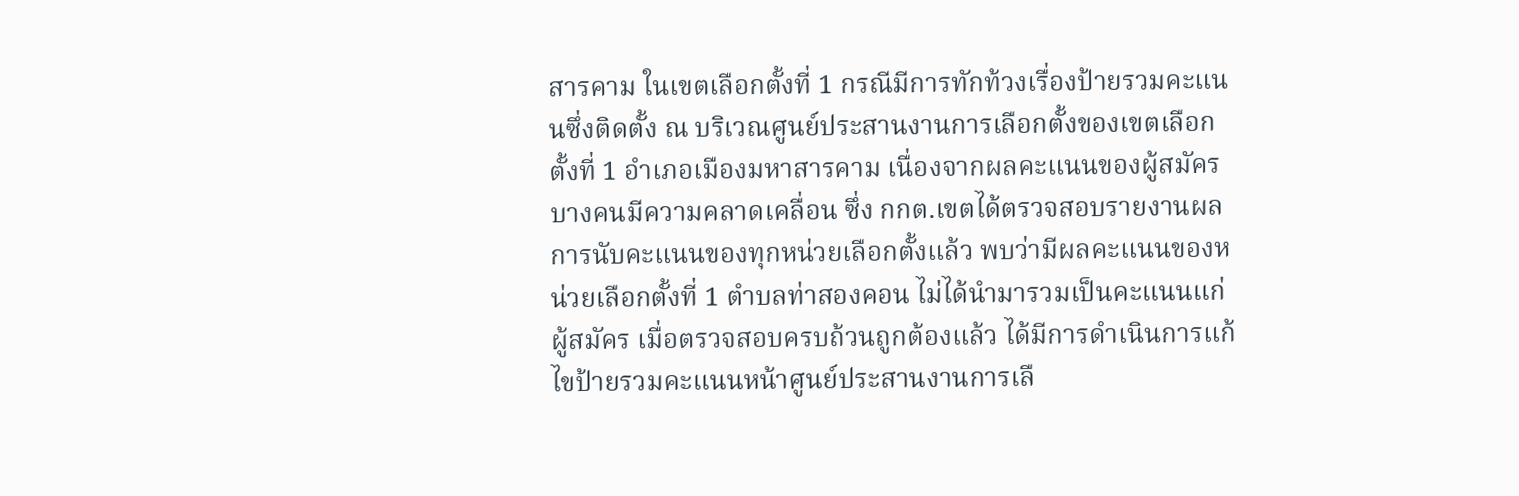สารคาม ในเขตเลือกตั้งที่ 1 กรณีมีการทักท้วงเรื่องป้ายรวมคะแนนซึ่งติดตั้ง ณ บริเวณศูนย์ประสานงานการเลือกตั้งของเขตเลือกตั้งที่ 1 อำเภอเมืองมหาสารคาม เนื่องจากผลคะแนนของผู้สมัครบางคนมีความคลาดเคลื่อน ซึ่ง กกต.เขตได้ตรวจสอบรายงานผลการนับคะแนนของทุกหน่วยเลือกตั้งแล้ว พบว่ามีผลคะแนนของหน่วยเลือกตั้งที่ 1 ตำบลท่าสองคอน ไม่ได้นำมารวมเป็นคะแนนแก่ผู้สมัคร เมื่อตรวจสอบครบถ้วนถูกต้องแล้ว ได้มีการดำเนินการแก้ไขป้ายรวมคะแนนหน้าศูนย์ประสานงานการเลื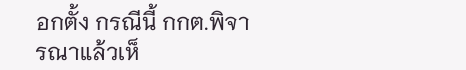อกตั้ง กรณีนี้ กกต.พิจารณาแล้วเห็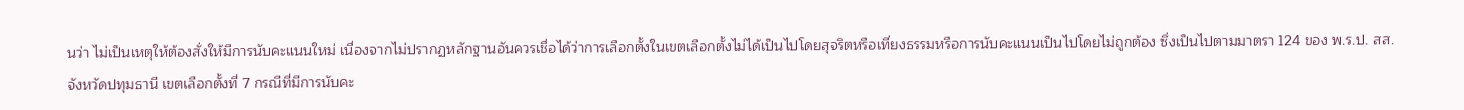นว่า ไม่เป็นเหตุให้ต้องสั่งให้มีการนับคะแนนใหม่ เนื่องจากไม่ปรากฏหลักฐานอันควรเชื่อได้ว่าการเลือกตั้งในเขตเลือกตั้งไม่ได้เป็นไปโดยสุจริตหรือเที่ยงธรรมหรือการนับคะแนนเป็นไปโดยไม่ถูกต้อง ซึ่งเป็นไปตามมาตรา 124 ของ พ.ร.ป. สส.
จังหวัดปทุมธานี เขตเลือกตั้งที่ 7 กรณีที่มีการนับคะ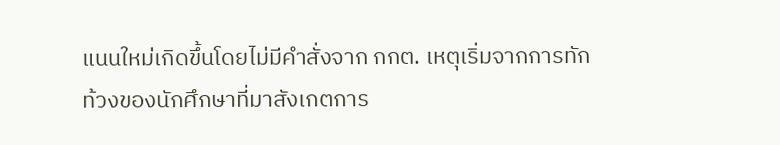แนนใหม่เกิดขึ้นโดยไม่มีคำสั่งจาก กกต. เหตุเริ่มจากการทักท้วงของนักศึกษาที่มาสังเกตการ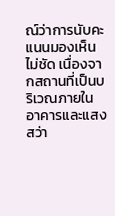ณ์ว่าการนับคะแนนมองเห็นไม่ชัด เนื่องจากสถานที่เป็นบริเวณภายในอาคารและแสงสว่า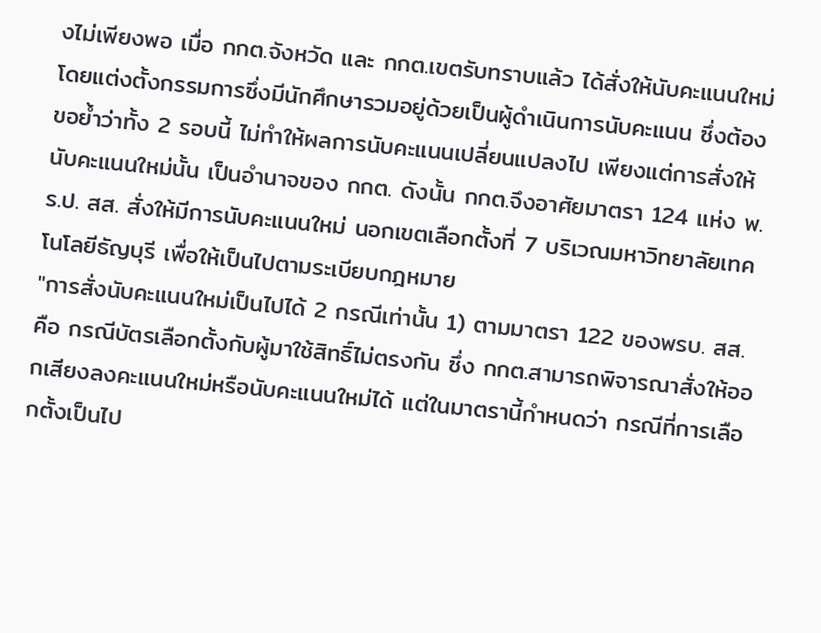งไม่เพียงพอ เมื่อ กกต.จังหวัด และ กกต.เขตรับทราบแล้ว ได้สั่งให้นับคะแนนใหม่ โดยแต่งตั้งกรรมการซึ่งมีนักศึกษารวมอยู่ด้วยเป็นผู้ดำเนินการนับคะแนน ซึ่งต้องขอย้ำว่าทั้ง 2 รอบนี้ ไม่ทำให้ผลการนับคะแนนเปลี่ยนแปลงไป เพียงแต่การสั่งให้นับคะแนนใหม่นั้น เป็นอำนาจของ กกต. ดังนั้น กกต.จึงอาศัยมาตรา 124 แห่ง พ.ร.ป. สส. สั่งให้มีการนับคะแนนใหม่ นอกเขตเลือกตั้งที่ 7 บริเวณมหาวิทยาลัยเทคโนโลยีธัญบุรี เพื่อให้เป็นไปตามระเบียบกฎหมาย
"การสั่งนับคะแนนใหม่เป็นไปได้ 2 กรณีเท่านั้น 1) ตามมาตรา 122 ของพรบ. สส. คือ กรณีบัตรเลือกตั้งกับผู้มาใช้สิทธิ์ไม่ตรงกัน ซึ่ง กกต.สามารถพิจารณาสั่งให้ออกเสียงลงคะแนนใหม่หรือนับคะแนนใหม่ได้ แต่ในมาตรานี้กำหนดว่า กรณีที่การเลือกตั้งเป็นไป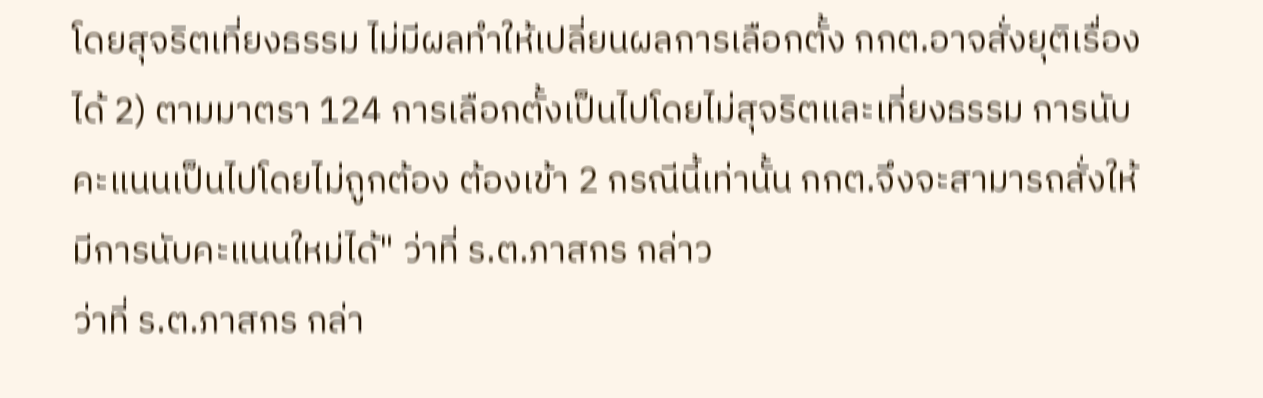โดยสุจริตเที่ยงธรรม ไม่มีผลทำให้เปลี่ยนผลการเลือกตั้ง กกต.อาจสั่งยุติเรื่องได้ 2) ตามมาตรา 124 การเลือกตั้งเป็นไปโดยไม่สุจริตและเที่ยงธรรม การนับคะแนนเป็นไปโดยไม่ถูกต้อง ต้องเข้า 2 กรณีนี้เท่านั้น กกต.จึงจะสามารถสั่งให้มีการนับคะแนนใหม่ได้" ว่าที่ ร.ต.ภาสกร กล่าว
ว่าที่ ร.ต.ภาสกร กล่า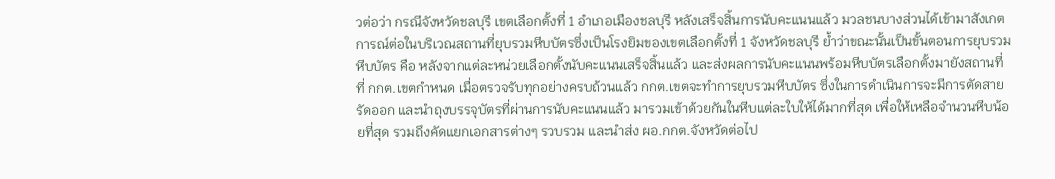วต่อว่า กรณีจังหวัดชลบุรี เขตเลือกตั้งที่ 1 อำเภอเมืองชลบุรี หลังเสร็จสิ้นการนับคะแนนแล้ว มวลชนบางส่วนได้เข้ามาสังเกตการณ์ต่อในบริเวณสถานที่ยุบรวมหีบบัตรซึ่งเป็นโรงยิมของเขตเลือกตั้งที่ 1 จังหวัดชลบุรี ย้ำว่าขณะนั้นเป็นขั้นตอนการยุบรวมหีบบัตร คือ หลังจากแต่ละหน่วยเลือกตั้งนับคะแนนเสร็จสิ้นแล้ว และส่งผลการนับคะแนนพร้อมหีบบัตรเลือกตั้งมายังสถานที่ที่ กกต.เขตกำหนด เมื่อตรวจรับทุกอย่างครบถ้วนแล้ว กกต.เขตจะทำการยุบรวมหีบบัตร ซึ่งในการดำเนินการจะมีการตัดสายรัดออก และนำถุงบรรจุบัตรที่ผ่านการนับคะแนนแล้ว มารวมเข้าด้วยกันในหีบแต่ละใบให้ได้มากที่สุด เพื่อให้เหลือจำนวนหีบน้อยที่สุด รวมถึงคัดแยกเอกสารต่างๆ รวบรวม และนำส่ง ผอ.กกต.จังหวัดต่อไป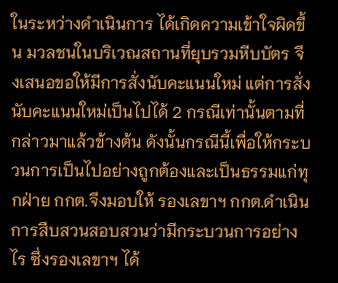ในระหว่างดำเนินการ ได้เกิดความเข้าใจผิดขึ้น มวลชนในบริเวณสถานที่ยุบรวมหีบบัตร จึงเสนอขอให้มีการสั่งนับคะแนนใหม่ แต่การสั่งนับคะแนนใหม่เป็นไปได้ 2 กรณีเท่านั้นตามที่กล่าวมาแล้วข้างต้น ดังนั้นกรณีนี้เพื่อให้กระบวนการเป็นไปอย่างถูกต้องและเป็นธรรมแก่ทุกฝ่าย กกต.จึงมอบให้ รองเลขาฯ กกต.ดำเนินการสืบสวนสอบสวนว่ามีกระบวนการอย่างไร ซึ่งรองเลขาฯ ได้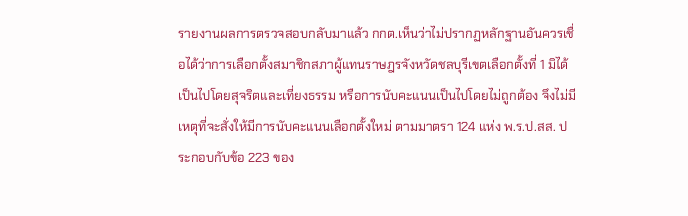รายงานผลการตรวจสอบกลับมาแล้ว กกต.เห็นว่าไม่ปรากฏหลักฐานอันควรเชื่อได้ว่าการเลือกตั้งสมาชิกสภาผู้แทนราษฎรจังหวัดชลบุรีเขตเลือกตั้งที่ 1 มิได้เป็นไปโดยสุจริตและเที่ยงธรรม หรือการนับคะแนนเป็นไปโดยไม่ถูกต้อง จึงไม่มีเหตุที่จะสั่งให้มีการนับคะแนนเลือกตั้งใหม่ ตามมาตรา 124 แห่ง พ.ร.ป.สส. ประกอบกับข้อ 223 ของ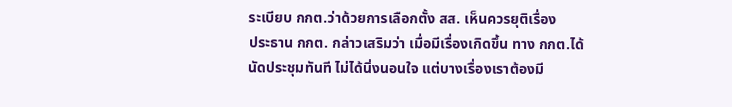ระเบียบ กกต.ว่าด้วยการเลือกตั้ง สส. เห็นควรยุติเรื่อง
ประธาน กกต. กล่าวเสริมว่า เมื่อมีเรื่องเกิดขึ้น ทาง กกต.ได้นัดประชุมทันที ไม่ได้นิ่งนอนใจ แต่บางเรื่องเราต้องมี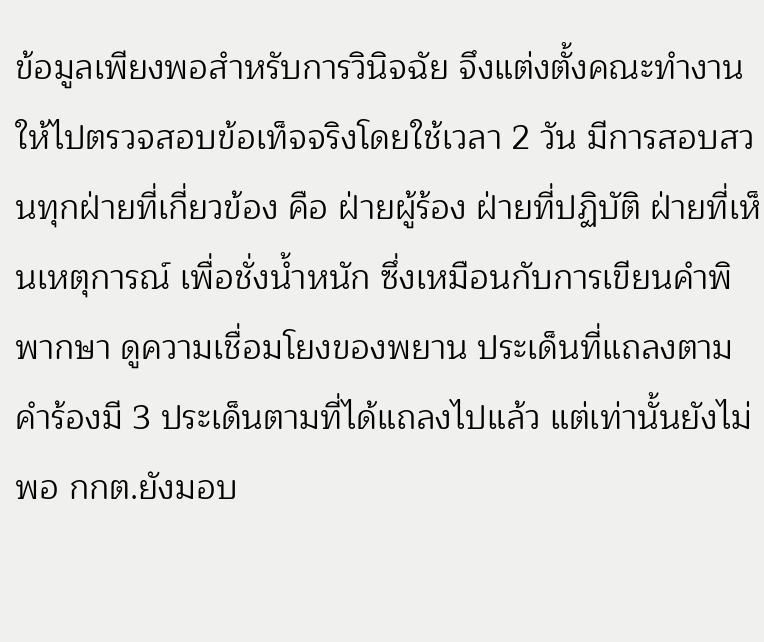ข้อมูลเพียงพอสำหรับการวินิจฉัย จึงแต่งตั้งคณะทำงานให้ไปตรวจสอบข้อเท็จจริงโดยใช้เวลา 2 วัน มีการสอบสวนทุกฝ่ายที่เกี่ยวข้อง คือ ฝ่ายผู้ร้อง ฝ่ายที่ปฏิบัติ ฝ่ายที่เห็นเหตุการณ์ เพื่อชั่งน้ำหนัก ซึ่งเหมือนกับการเขียนคำพิพากษา ดูความเชื่อมโยงของพยาน ประเด็นที่แถลงตามคำร้องมี 3 ประเด็นตามที่ได้แถลงไปแล้ว แต่เท่านั้นยังไม่พอ กกต.ยังมอบ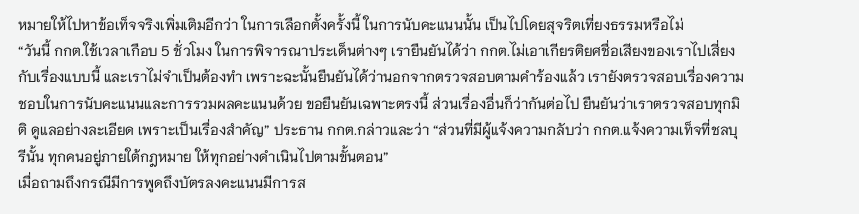หมายให้ไปหาข้อเท็จจริงเพิ่มเติมอีกว่า ในการเลือกตั้งครั้งนี้ ในการนับคะแนนนั้น เป็นไปโดยสุจริตเที่ยงธรรมหรือไม่
“วันนี้ กกต.ใช้เวลาเกือบ 5 ชั่วโมง ในการพิจารณาประเด็นต่างๆ เรายืนยันได้ว่า กกต.ไม่เอาเกียรติยศชื่อเสียงของเราไปเสี่ยงกับเรื่องแบบนี้ และเราไม่จำเป็นต้องทำ เพราะฉะนั้นยืนยันได้ว่านอกจากตรวจสอบตามคำร้องแล้ว เรายังตรวจสอบเรื่องความชอบในการนับคะแนนและการรวมผลคะแนนด้วย ขอยืนยันเฉพาะตรงนี้ ส่วนเรื่องอื่นก็ว่ากันต่อไป ยืนยันว่าเราตรวจสอบทุกมิติ ดูแลอย่างละเอียด เพราะเป็นเรื่องสำคัญ” ประธาน กกต.กล่าวและว่า “ส่วนที่มีผู้แจ้งความกลับว่า กกต.แจ้งความเท็จที่ชลบุรีนั้น ทุกคนอยู่ภายใต้กฎหมาย ให้ทุกอย่างดำเนินไปตามขั้นตอน”
เมื่อถามถึงกรณีมีการพูดถึงบัตรลงคะแนนมีการส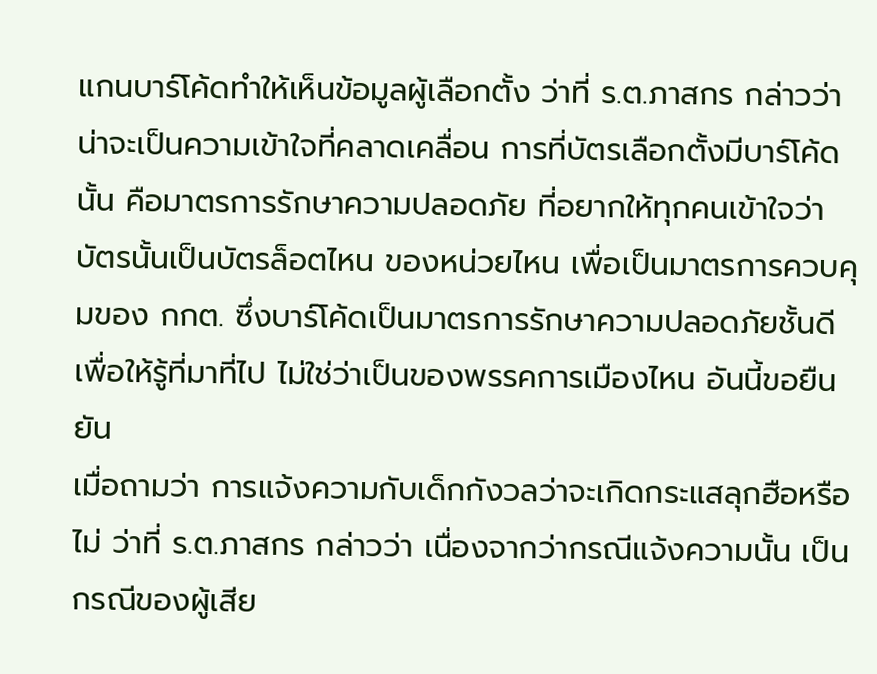แกนบาร์โค้ดทำให้เห็นข้อมูลผู้เลือกตั้ง ว่าที่ ร.ต.ภาสกร กล่าวว่า น่าจะเป็นความเข้าใจที่คลาดเคลื่อน การที่บัตรเลือกตั้งมีบาร์โค้ดนั้น คือมาตรการรักษาความปลอดภัย ที่อยากให้ทุกคนเข้าใจว่า บัตรนั้นเป็นบัตรล็อตไหน ของหน่วยไหน เพื่อเป็นมาตรการควบคุมของ กกต. ซึ่งบาร์โค้ดเป็นมาตรการรักษาความปลอดภัยชั้นดี เพื่อให้รู้ที่มาที่ไป ไม่ใช่ว่าเป็นของพรรคการเมืองไหน อันนี้ขอยืนยัน
เมื่อถามว่า การแจ้งความกับเด็กกังวลว่าจะเกิดกระแสลุกฮือหรือไม่ ว่าที่ ร.ต.ภาสกร กล่าวว่า เนื่องจากว่ากรณีแจ้งความนั้น เป็นกรณีของผู้เสีย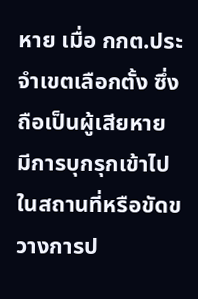หาย เมื่อ กกต.ประจำเขตเลือกตั้ง ซึ่งถือเป็นผู้เสียหาย มีการบุกรุกเข้าไปในสถานที่หรือขัดขวางการป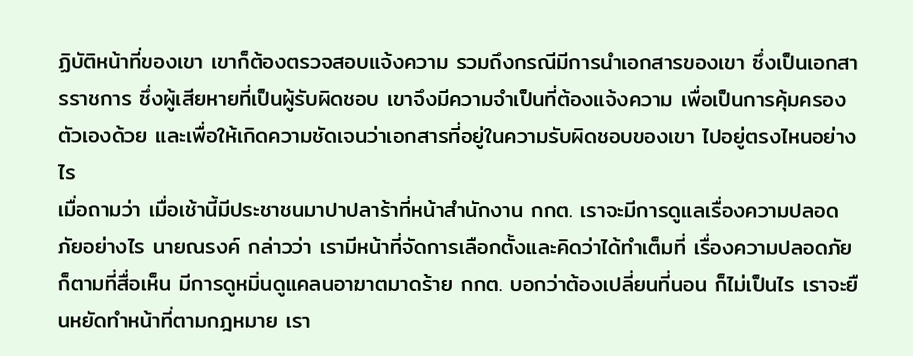ฏิบัติหน้าที่ของเขา เขาก็ต้องตรวจสอบแจ้งความ รวมถึงกรณีมีการนำเอกสารของเขา ซึ่งเป็นเอกสารราชการ ซึ่งผู้เสียหายที่เป็นผู้รับผิดชอบ เขาจึงมีความจำเป็นที่ต้องแจ้งความ เพื่อเป็นการคุ้มครองตัวเองด้วย และเพื่อให้เกิดความชัดเจนว่าเอกสารที่อยู่ในความรับผิดชอบของเขา ไปอยู่ตรงไหนอย่างไร
เมื่อถามว่า เมื่อเช้านี้มีประชาชนมาปาปลาร้าที่หน้าสำนักงาน กกต. เราจะมีการดูแลเรื่องความปลอดภัยอย่างไร นายณรงค์ กล่าวว่า เรามีหน้าที่จัดการเลือกตั้งและคิดว่าได้ทำเต็มที่ เรื่องความปลอดภัยก็ตามที่สื่อเห็น มีการดูหมิ่นดูแคลนอาฆาตมาดร้าย กกต. บอกว่าต้องเปลี่ยนที่นอน ก็ไม่เป็นไร เราจะยืนหยัดทำหน้าที่ตามกฎหมาย เรา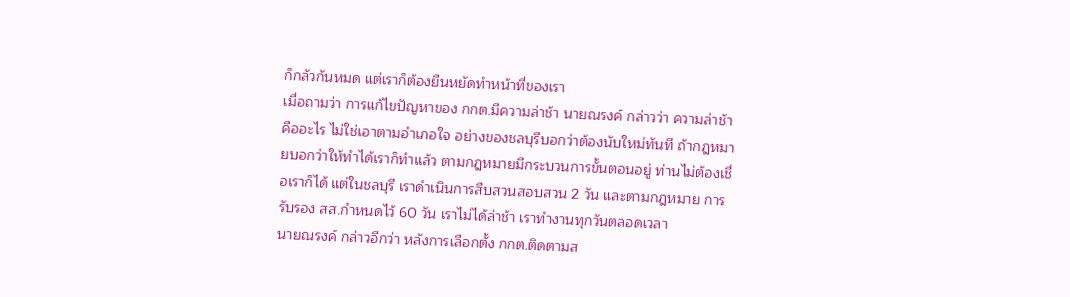ก็กลัวกันหมด แต่เราก็ต้องยืนหยัดทำหน้าที่ของเรา
เมื่อถามว่า การแก้ไขปัญหาของ กกต.มีความล่าช้า นายณรงค์ กล่าวว่า ความล่าช้าคืออะไร ไม่ใช่เอาตามอำเภอใจ อย่างของชลบุรีบอกว่าต้องนับใหม่ทันที ถ้ากฎหมายบอกว่าให้ทำได้เราก็ทำแล้ว ตามกฎหมายมีกระบวนการขั้นตอนอยู่ ท่านไม่ต้องเชื่อเราก็ได้ แต่ในชลบุรี เราดำเนินการสืบสวนสอบสวน 2 วัน และตามกฎหมาย การรับรอง สส.กำหนดไว้ 60 วัน เราไม่ได้ล่าช้า เราทำงานทุกวันตลอดเวลา
นายณรงค์ กล่าวอีกว่า หลังการเลือกตั้ง กกต.ติดตามส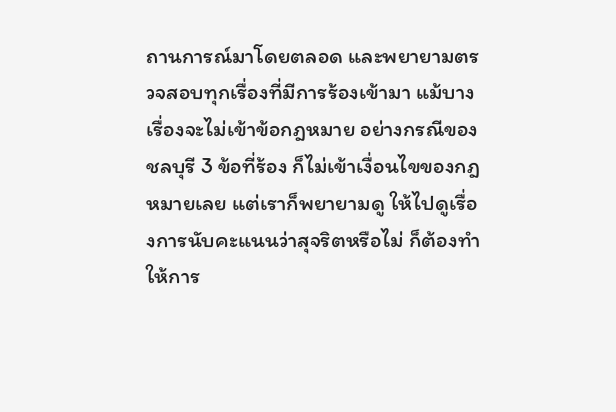ถานการณ์มาโดยตลอด และพยายามตรวจสอบทุกเรื่องที่มีการร้องเข้ามา แม้บางเรื่องจะไม่เข้าข้อกฎหมาย อย่างกรณีของชลบุรี 3 ข้อที่ร้อง ก็ไม่เข้าเงื่อนไขของกฎหมายเลย แต่เราก็พยายามดู ให้ไปดูเรื่องการนับคะแนนว่าสุจริตหรือไม่ ก็ต้องทำให้การ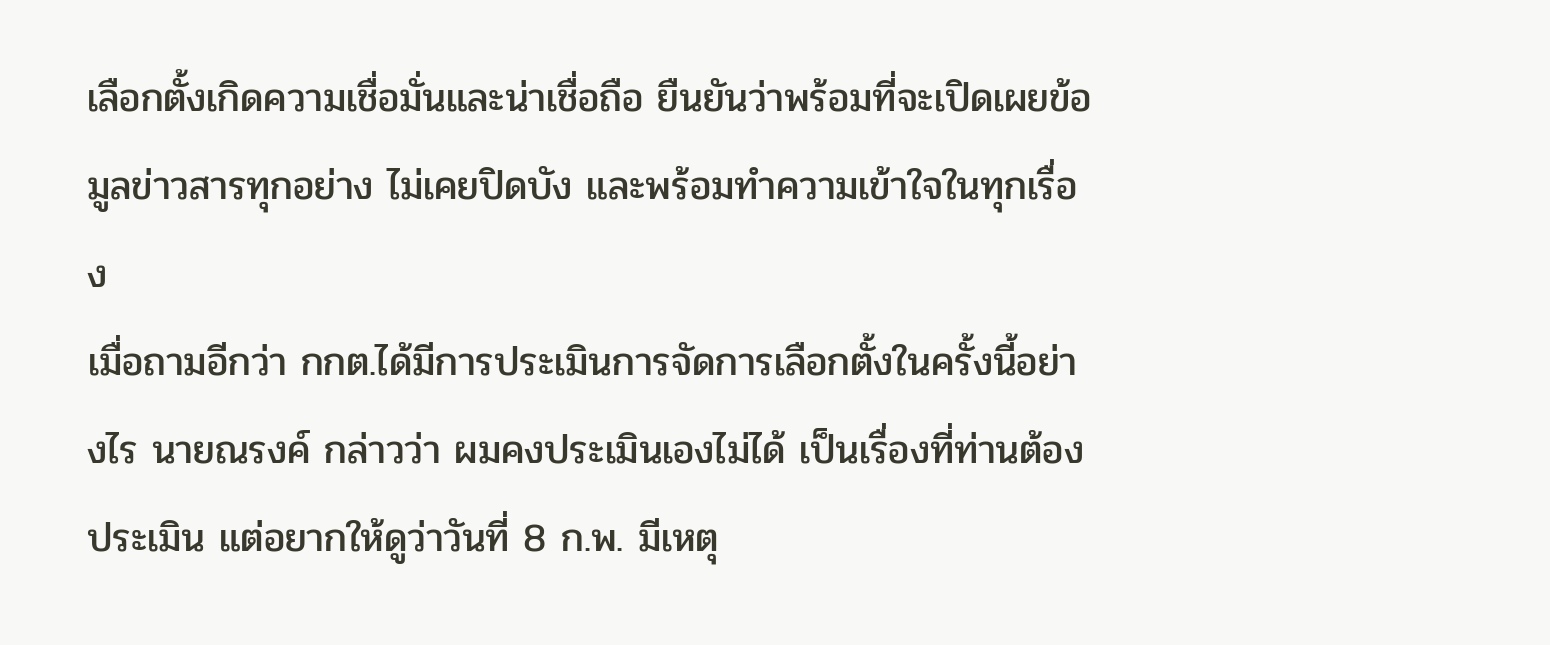เลือกตั้งเกิดความเชื่อมั่นและน่าเชื่อถือ ยืนยันว่าพร้อมที่จะเปิดเผยข้อมูลข่าวสารทุกอย่าง ไม่เคยปิดบัง และพร้อมทำความเข้าใจในทุกเรื่อง
เมื่อถามอีกว่า กกต.ได้มีการประเมินการจัดการเลือกตั้งในครั้งนี้อย่างไร นายณรงค์ กล่าวว่า ผมคงประเมินเองไม่ได้ เป็นเรื่องที่ท่านต้องประเมิน แต่อยากให้ดูว่าวันที่ 8 ก.พ. มีเหตุ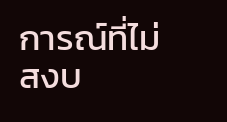การณ์ที่ไม่สงบ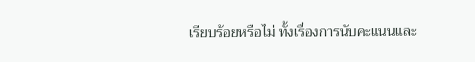เรียบร้อยหรือไม่ ทั้งเรื่องการนับคะแนนและ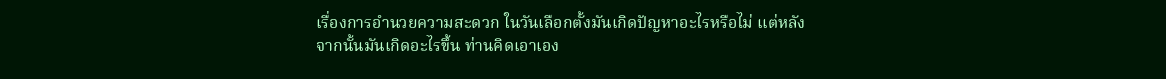เรื่องการอำนวยความสะดวก ในวันเลือกตั้งมันเกิดปัญหาอะไรหรือไม่ แต่หลังจากนั้นมันเกิดอะไรขึ้น ท่านคิดเอาเอง